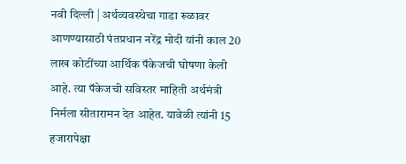नवी दिल्ली | अर्थव्यवस्थेचा गाडा रूळावर आणण्यासाठी पंतप्रधान नरेंद्र मोदी यांनी काल 20 लाख कोटींच्या आर्थिक पॅकेजची घोषणा केली आहे. त्या पॅकेजची सविस्तर माहिती अर्थमंत्री निर्मला सीतारामन देत आहेत. यावेळी त्यांनी 15 हजारापेक्षा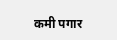कमी पगार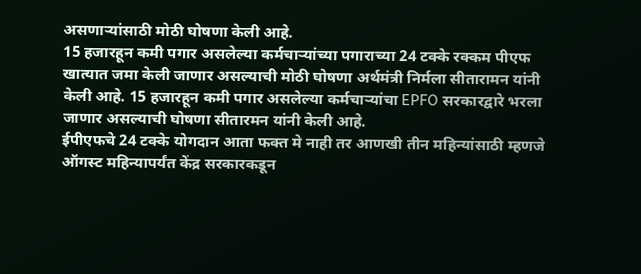असणाऱ्यांसाठी मोठी घोषणा केली आहे.
15 हजारहून कमी पगार असलेल्या कर्मचाऱ्यांच्या पगाराच्या 24 टक्के रक्कम पीएफ खात्यात जमा केली जाणार असल्याची मोठी घोषणा अर्थमंत्री निर्मला सीतारामन यांनी केली आहे. 15 हजारहून कमी पगार असलेल्या कर्मचाऱ्यांचा EPFO सरकारद्वारे भरला जाणार असल्याची घोषणा सीतारमन यांनी केली आहे.
ईपीएफचे 24 टक्के योगदान आता फक्त मे नाही तर आणखी तीन महिन्यांसाठी म्हणजे ऑगस्ट महिन्यापर्यंत केंद्र सरकारकडून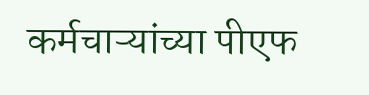कर्मचाऱ्यांच्या पीएफ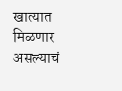खात्यात मिळणार असल्याचं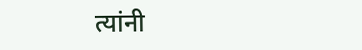त्यांनी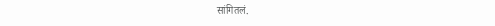सांगितलं.